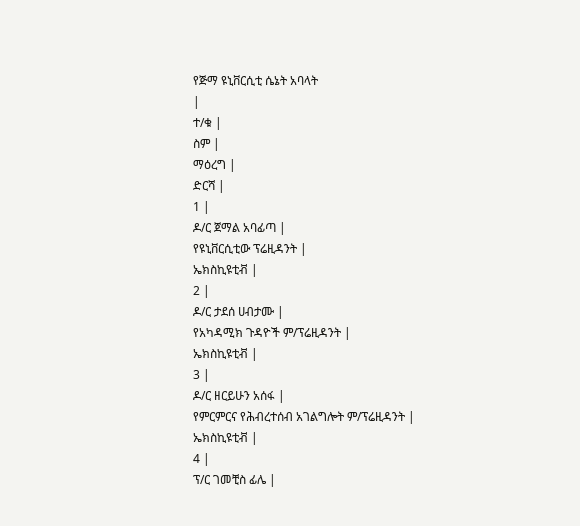የጅማ ዩኒቨርሲቲ ሴኔት አባላት
|
ተ/ቁ |
ስም |
ማዕረግ |
ድርሻ |
1 |
ዶ/ር ጀማል አባፊጣ |
የዩኒቨርሲቲው ፕሬዚዳንት |
ኤክስኪዩቲቭ |
2 |
ዶ/ር ታደሰ ሀብታሙ |
የአካዳሚክ ጉዳዮች ም/ፕሬዚዳንት |
ኤክስኪዩቲቭ |
3 |
ዶ/ር ዘርይሁን አሰፋ |
የምርምርና የሕብረተሰብ አገልግሎት ም/ፕሬዚዳንት |
ኤክስኪዩቲቭ |
4 |
ፕ/ር ገመቺስ ፊሌ |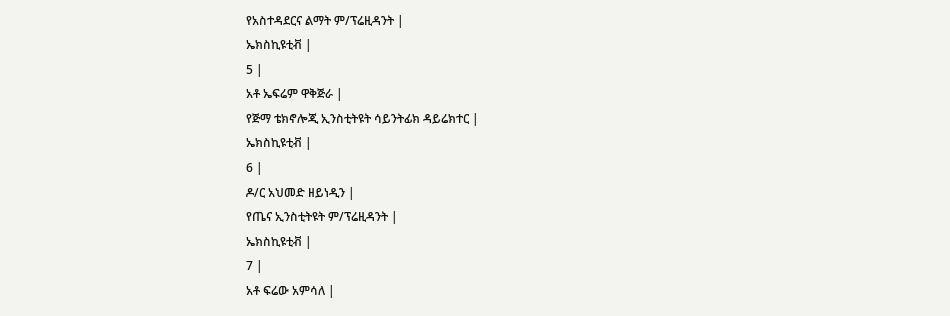የአስተዳደርና ልማት ም/ፕሬዚዳንት |
ኤክስኪዩቲቭ |
5 |
አቶ ኤፍሬም ዋቅጅራ |
የጅማ ቴክኖሎጂ ኢንስቲትዩት ሳይንትፊክ ዳይሬክተር |
ኤክስኪዩቲቭ |
6 |
ዶ/ር አህመድ ዘይነዲን |
የጤና ኢንስቲትዩት ም/ፕሬዚዳንት |
ኤክስኪዩቲቭ |
7 |
አቶ ፍሬው አምሳለ |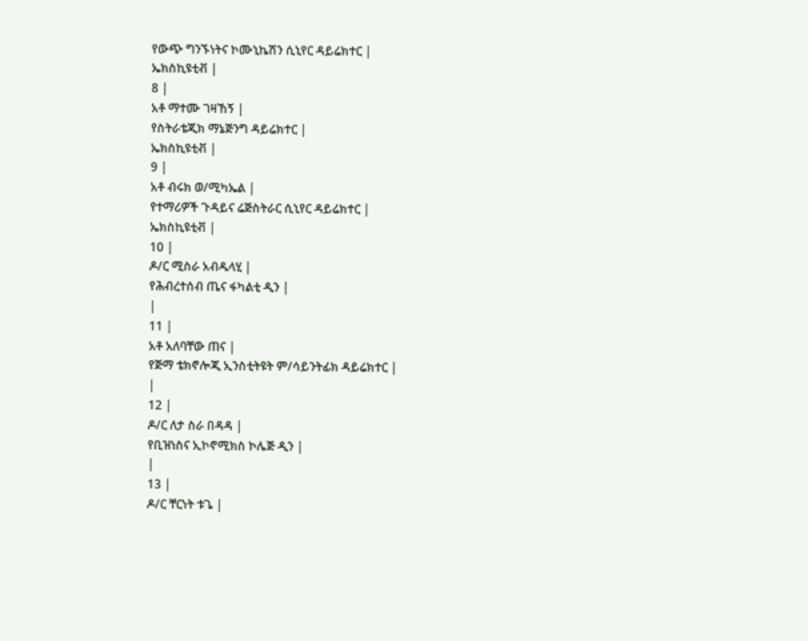የውጭ ግንኙነትና ኮሙኒኬሽን ሲኒየር ዳይሬክተር |
ኤክስኪዩቲቭ |
8 |
አቶ ማተሙ ገዛኸኝ |
የስትራቴጂክ ማኔጅንግ ዳይሬክተር |
ኤክስኪዩቲቭ |
9 |
አቶ ብሩክ ወ/ሚካኤል |
የተማሪዎች ጉዳይና ሬጅስትራር ሲኒየር ዳይሬክተር |
ኤክስኪዩቲቭ |
10 |
ዶ/ር ሚስራ አብዱላሂ |
የሕብረተሰብ ጤና ፋካልቲ ዲን |
|
11 |
አቶ አለባቸው ጠና |
የጅማ ቴክኖሎጂ ኢንስቲትዩት ም/ሳይንትፊክ ዳይሬክተር |
|
12 |
ዶ/ር ለታ ስራ በዳዳ |
የቢዝነስና ኢኮኖሚክስ ኮሌጅ ዲን |
|
13 |
ዶ/ር ቸርነት ቱጌ |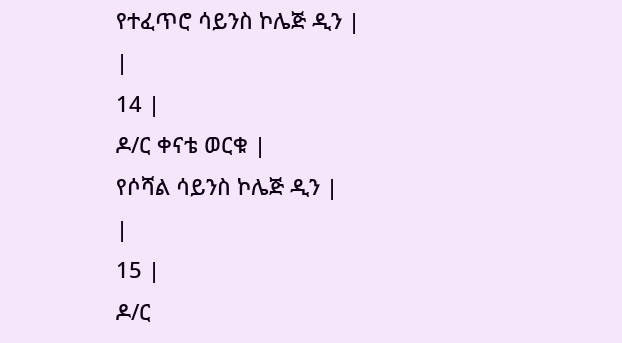የተፈጥሮ ሳይንስ ኮሌጅ ዲን |
|
14 |
ዶ/ር ቀናቴ ወርቁ |
የሶሻል ሳይንስ ኮሌጅ ዲን |
|
15 |
ዶ/ር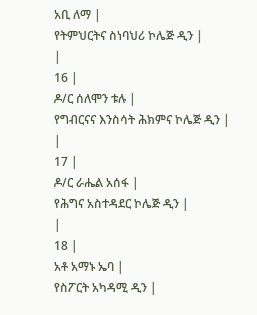አቢ ለማ |
የትምህርትና ስነባህሪ ኮሌጅ ዲን |
|
16 |
ዶ/ር ሰለሞን ቱሉ |
የግብርናና እንስሳት ሕክምና ኮሌጅ ዲን |
|
17 |
ዶ/ር ራሔል አሰፋ |
የሕግና አስተዳደር ኮሌጅ ዲን |
|
18 |
አቶ አማኑ ኤባ |
የስፖርት አካዳሚ ዲን |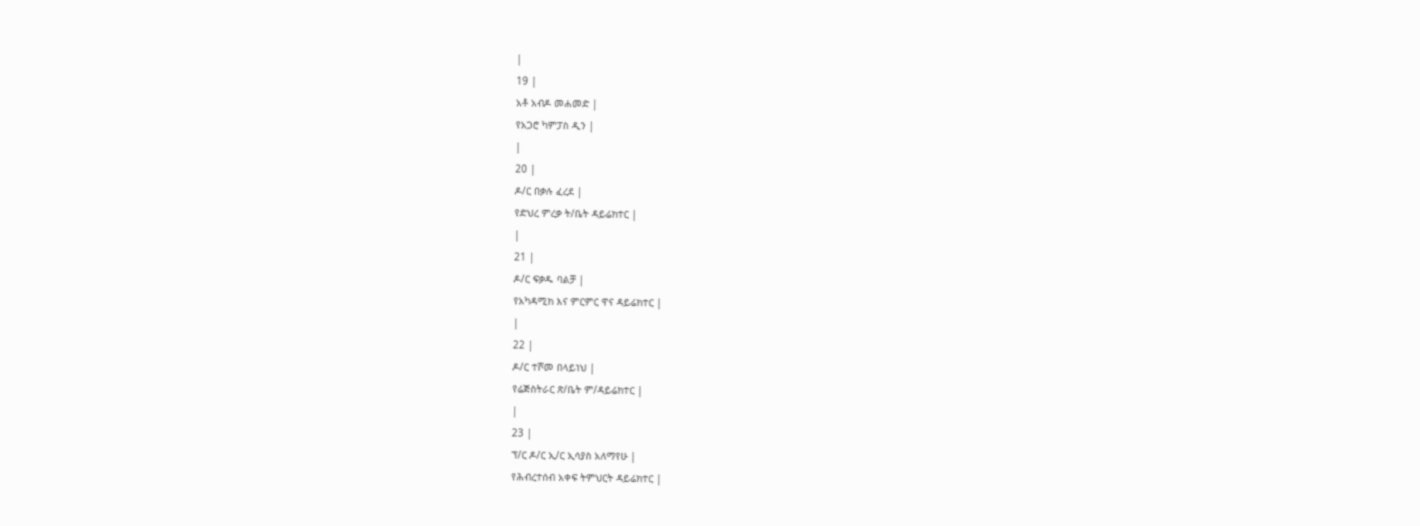|
19 |
አቶ አብዶ መሐመድ |
የአጋሮ ካምፓስ ዲን |
|
20 |
ዶ/ር በቃሉ ፈረደ |
የድህረ ምረቃ ት/ቤት ዳይሬክተር |
|
21 |
ዶ/ር ፍቃዱ ባልቻ |
የአካዳሚክ እና ምርምር ዋና ዳይሬክተር |
|
22 |
ዶ/ር ተሾመ በላይነህ |
የሬጅስትራር ጽ/ቤት ም/ዳይሬክተር |
|
23 |
ፕ/ር ዶ/ር ኢ/ር ኢሳያስ አለማየሁ |
የሕብረተሰብ አቀፍ ትምህርት ዳይሬክተር |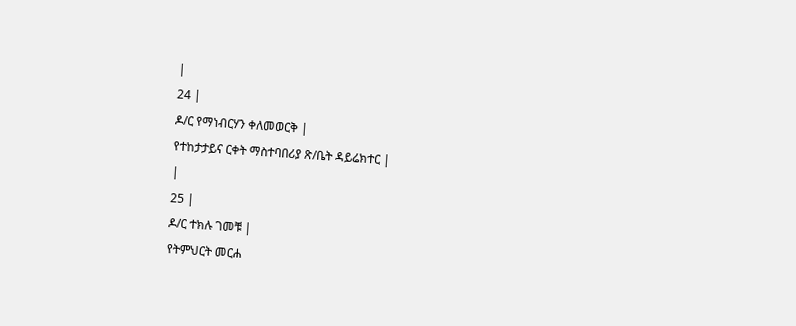|
24 |
ዶ/ር የማነብርሃን ቀለመወርቅ |
የተከታታይና ርቀት ማስተባበሪያ ጽ/ቤት ዳይሬክተር |
|
25 |
ዶ/ር ተክሉ ገመቹ |
የትምህርት መርሐ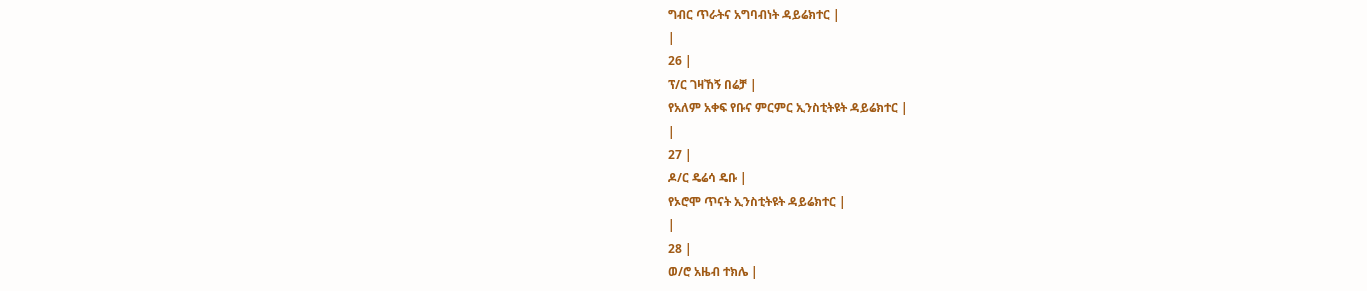ግብር ጥራትና አግባብነት ዳይሬክተር |
|
26 |
ፕ/ር ገዛኸኝ በሬቻ |
የአለም አቀፍ የቡና ምርምር ኢንስቲትዩት ዳይሬክተር |
|
27 |
ዶ/ር ዴሬሳ ዴቡ |
የኦሮሞ ጥናት ኢንስቲትዩት ዳይሬክተር |
|
28 |
ወ/ሮ አዜብ ተክሌ |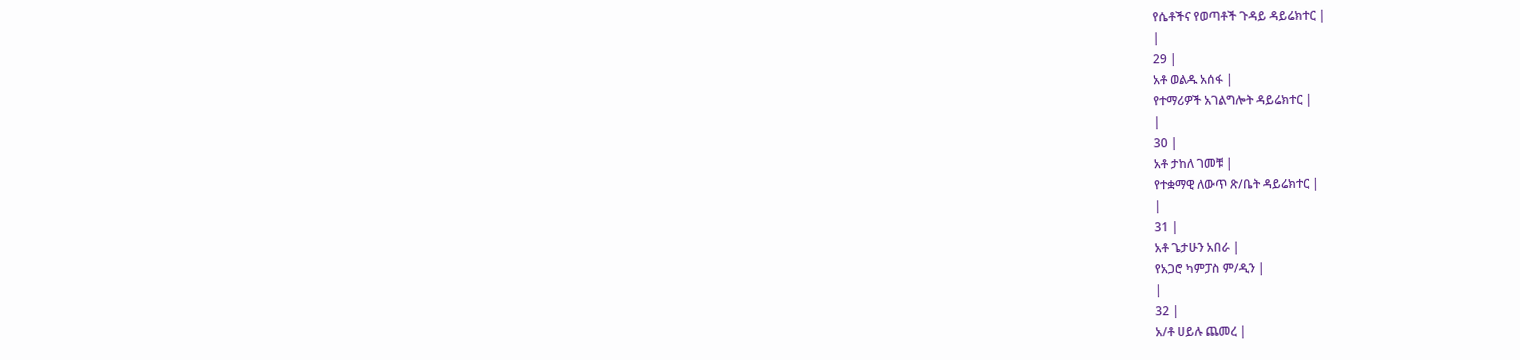የሴቶችና የወጣቶች ጉዳይ ዳይሬክተር |
|
29 |
አቶ ወልዱ አሰፋ |
የተማሪዎች አገልግሎት ዳይሬክተር |
|
30 |
አቶ ታከለ ገመቹ |
የተቋማዊ ለውጥ ጽ/ቤት ዳይሬክተር |
|
31 |
አቶ ጌታሁን አበራ |
የአጋሮ ካምፓስ ም/ዲን |
|
32 |
አ/ቶ ሀይሉ ጨመረ |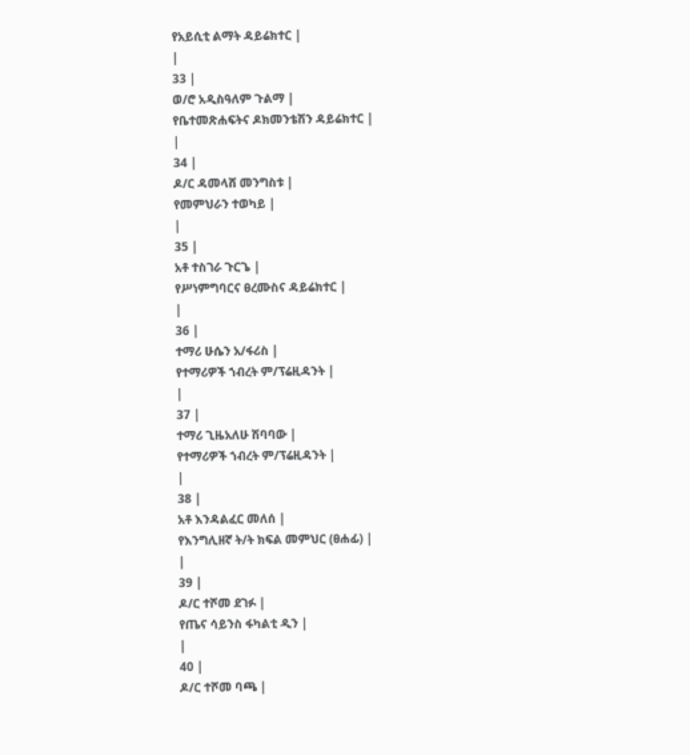የአይሲቲ ልማት ዳይሬክተር |
|
33 |
ወ/ሮ አዲስዓለም ጉልማ |
የቤተመጽሐፍትና ዶክመንቴሽን ዳይሬክተር |
|
34 |
ዶ/ር ዳመላሸ መንግስቱ |
የመምህራን ተወካይ |
|
35 |
አቶ ተስገራ ጉርጌ |
የሥነምግባርና ፀረሙስና ዳይሬክተር |
|
36 |
ተማሪ ሁሴን አ/ፋሪስ |
የተማሪዎች ኀብረት ም/ፕሬዚዳንት |
|
37 |
ተማሪ ጊዜአለሁ ሽባባው |
የተማሪዎች ኀብረት ም/ፕሬዚዳንት |
|
38 |
አቶ እንዳልፈር መለሰ |
የእንግሊዘኛ ት/ት ክፍል መምህር (ፀሐፊ) |
|
39 |
ዶ/ር ተሾመ ደገፉ |
የጤና ሳይንስ ፋካልቲ ዲን |
|
40 |
ዶ/ር ተሾመ ባጫ |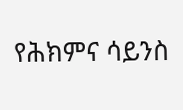የሕክምና ሳይንስ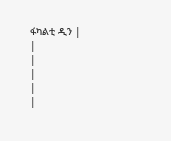ፋካልቲ ዲን |
|
|
|
|
|